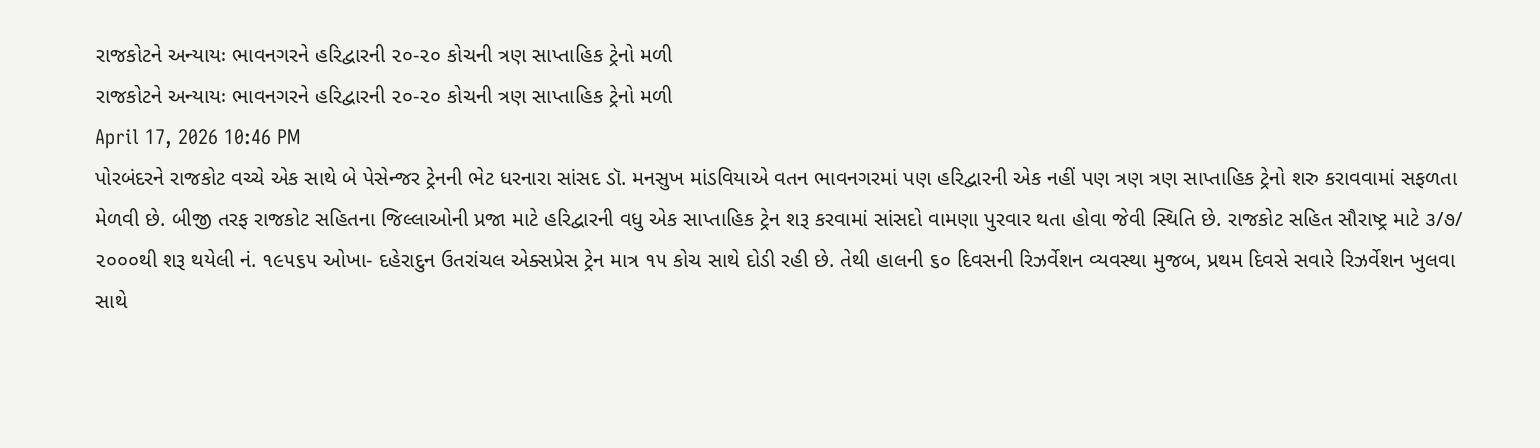રાજકોટને અન્યાયઃ ભાવનગરને હરિદ્વારની ૨૦-૨૦ કોચની ત્રણ સાપ્તાહિક ટ્રેનો મળી
રાજકોટને અન્યાયઃ ભાવનગરને હરિદ્વારની ૨૦-૨૦ કોચની ત્રણ સાપ્તાહિક ટ્રેનો મળી
April 17, 2026 10:46 PM
પોરબંદરને રાજકોટ વચ્ચે એક સાથે બે પેસેન્જર ટ્રેનની ભેટ ધરનારા સાંસદ ડૉ. મનસુખ માંડવિયાએ વતન ભાવનગરમાં પણ હરિદ્વારની એક નહીં પણ ત્રણ ત્રણ સાપ્તાહિક ટ્રેનો શરુ કરાવવામાં સફળતા મેળવી છે. બીજી તરફ રાજકોટ સહિતના જિલ્લાઓની પ્રજા માટે હરિદ્વારની વધુ એક સાપ્તાહિક ટ્રેન શરૂ કરવામાં સાંસદો વામણા પુરવાર થતા હોવા જેવી સ્થિતિ છે. રાજકોટ સહિત સૌરાષ્ટ્ર માટે ૩/૭/ ૨૦૦૦થી શરૂ થયેલી નં. ૧૯૫૬૫ ઓખા- દહેરાદુન ઉતરાંચલ એક્સપ્રેસ ટ્રેન માત્ર ૧૫ કોચ સાથે દોડી રહી છે. તેથી હાલની ૬૦ દિવસની રિઝર્વેશન વ્યવસ્થા મુજબ, પ્રથમ દિવસે સવારે રિઝર્વેશન ખુલવા સાથે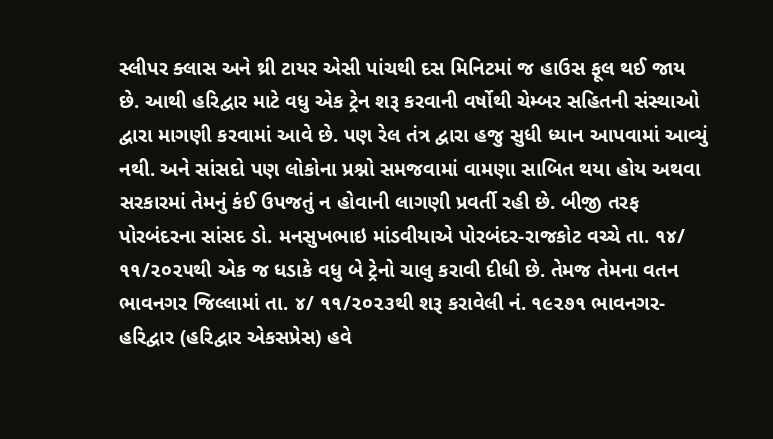સ્લીપર ક્લાસ અને થ્રી ટાયર એસી પાંચથી દસ મિનિટમાં જ હાઉસ ફૂલ થઈ જાય છે. આથી હરિદ્વાર માટે વધુ એક ટ્રેન શરૂ કરવાની વર્ષોથી ચેમ્બર સહિતની સંસ્થાઓ દ્વારા માગણી કરવામાં આવે છે. પણ રેલ તંત્ર દ્વારા હજુ સુધી ધ્યાન આપવામાં આવ્યું નથી. અને સાંસદો પણ લોકોના પ્રશ્નો સમજવામાં વામણા સાબિત થયા હોય અથવા સરકારમાં તેમનું કંઈ ઉપજતું ન હોવાની લાગણી પ્રવર્તી રહી છે. બીજી તરફ પોરબંદરના સાંસદ ડો. મનસુખભાઇ માંડવીયાએ પોરબંદર-રાજકોટ વચ્ચે તા. ૧૪/ ૧૧/૨૦૨૫થી એક જ ધડાકે વધુ બે ટ્રેનો ચાલુ કરાવી દીધી છે. તેમજ તેમના વતન ભાવનગર જિલ્લામાં તા. ૪/ ૧૧/૨૦૨૩થી શરૂ કરાવેલી નં. ૧૯૨૭૧ ભાવનગર- હરિદ્વાર (હરિદ્વાર એકસપ્રેસ) હવે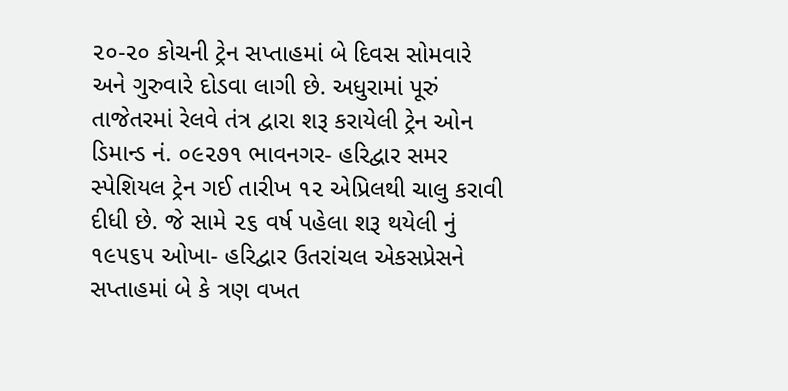૨૦-૨૦ કોચની ટ્રેન સપ્તાહમાં બે દિવસ સોમવારે અને ગુરુવારે દોડવા લાગી છે. અધુરામાં પૂરું તાજેતરમાં રેલવે તંત્ર દ્વારા શરૂ કરાયેલી ટ્રેન ઓન ડિમાન્ડ નં. ૦૯૨૭૧ ભાવનગર- હરિદ્વાર સમર સ્પેશિયલ ટ્રેન ગઈ તારીખ ૧૨ એપ્રિલથી ચાલુ કરાવી દીધી છે. જે સામે ૨૬ વર્ષ પહેલા શરૂ થયેલી નું ૧૯૫૬૫ ઓખા- હરિદ્વાર ઉતરાંચલ એકસપ્રેસને સપ્તાહમાં બે કે ત્રણ વખત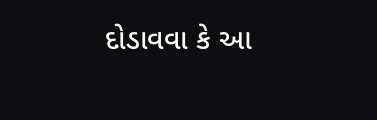દોડાવવા કે આ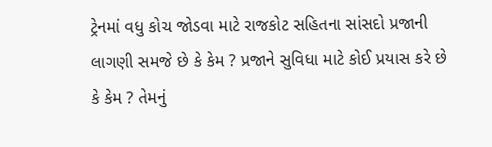ટ્રેનમાં વધુ કોચ જોડવા માટે રાજકોટ સહિતના સાંસદો પ્રજાની લાગણી સમજે છે કે કેમ ? પ્રજાને સુવિધા માટે કોઈ પ્રયાસ કરે છે કે કેમ ? તેમનું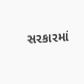સરકારમાં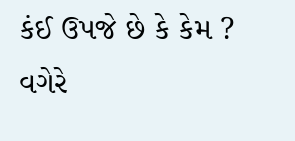કંઈ ઉપજે છે કે કેમ ? વગેરે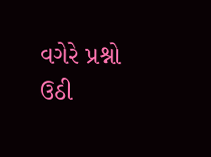વગેરે પ્રશ્નો ઉઠી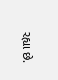રહ્યા છે.